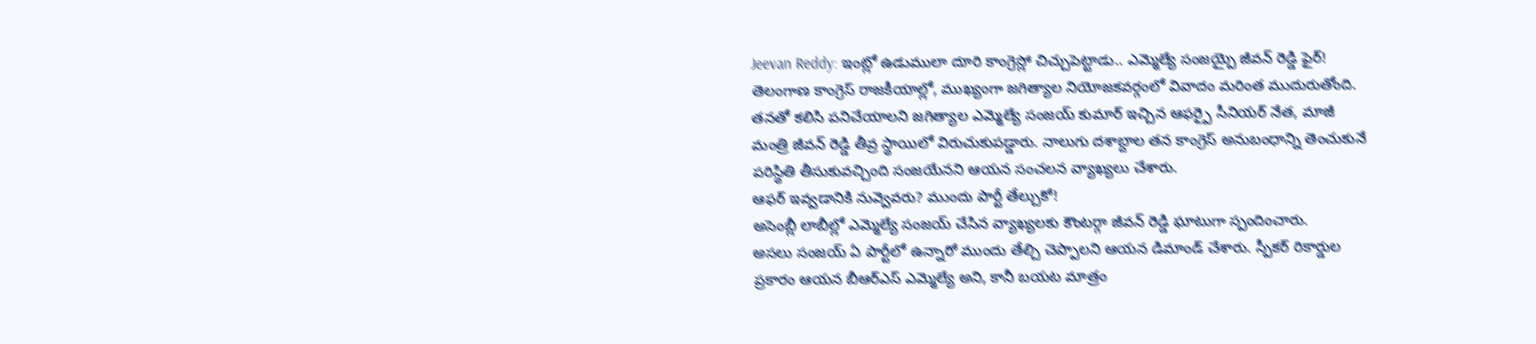Jeevan Reddy: ఇంట్లో ఉడుములా దూరి కాంగ్రెస్లో చిచ్చుపెట్టాడు.. ఎమ్మెల్యే సంజయ్పై జీవన్ రెడ్డి ఫైర్!
తెలంగాణ కాంగ్రెస్ రాజకీయాల్లో, ముఖ్యంగా జగిత్యాల నియోజకవర్గంలో వివాదం మరింత ముదురుతోంది. తనతో కలిసి పనిచేయాలని జగిత్యాల ఎమ్మెల్యే సంజయ్ కుమార్ ఇచ్చిన ఆఫర్పై సీనియర్ నేత, మాజీ మంత్రి జీవన్ రెడ్డి తీవ్ర స్థాయిలో విరుచుకుపడ్డారు. నాలుగు దశాబ్దాల తన కాంగ్రెస్ అనుబంధాన్ని తెంచుకునే పరిస్థితి తీసుకువచ్చింది సంజయేనని ఆయన సంచలన వ్యాఖ్యలు చేశారు.
ఆఫర్ ఇవ్వడానికి నువ్వెవరు? ముందు పార్టీ తేల్చుకో!
అసెంబ్లీ లాబీల్లో ఎమ్మెల్యే సంజయ్ చేసిన వ్యాఖ్యలకు కౌంటర్గా జీవన్ రెడ్డి ఘాటుగా స్పందించారు.
అసలు సంజయ్ ఏ పార్టీలో ఉన్నారో ముందు తేల్చి చెప్పాలని ఆయన డిమాండ్ చేశారు. స్పీకర్ రికార్డుల ప్రకారం ఆయన బీఆర్ఎస్ ఎమ్మెల్యే అని, కానీ బయట మాత్రం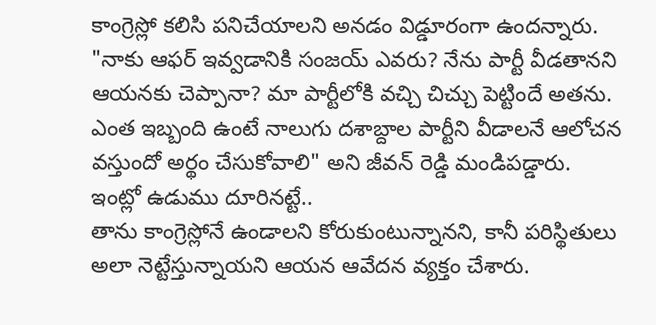కాంగ్రెస్లో కలిసి పనిచేయాలని అనడం విడ్డూరంగా ఉందన్నారు.
"నాకు ఆఫర్ ఇవ్వడానికి సంజయ్ ఎవరు? నేను పార్టీ వీడతానని ఆయనకు చెప్పానా? మా పార్టీలోకి వచ్చి చిచ్చు పెట్టిందే అతను. ఎంత ఇబ్బంది ఉంటే నాలుగు దశాబ్దాల పార్టీని వీడాలనే ఆలోచన వస్తుందో అర్థం చేసుకోవాలి" అని జీవన్ రెడ్డి మండిపడ్డారు.
ఇంట్లో ఉడుము దూరినట్టే..
తాను కాంగ్రెస్లోనే ఉండాలని కోరుకుంటున్నానని, కానీ పరిస్థితులు అలా నెట్టేస్తున్నాయని ఆయన ఆవేదన వ్యక్తం చేశారు.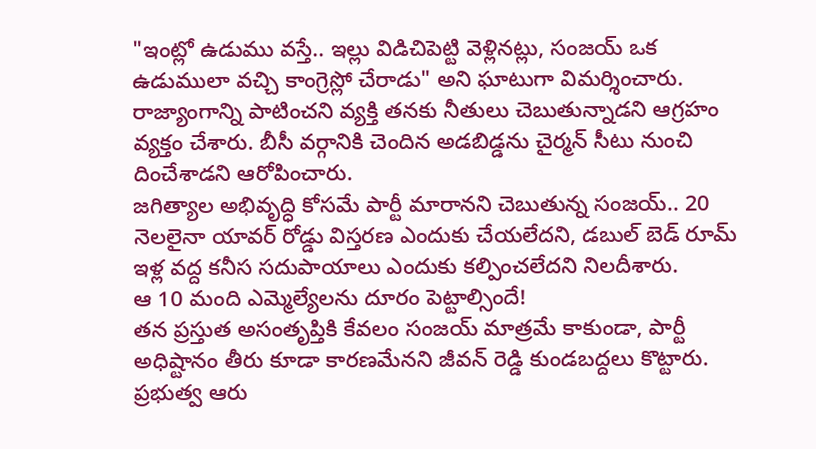"ఇంట్లో ఉడుము వస్తే.. ఇల్లు విడిచిపెట్టి వెళ్లినట్లు, సంజయ్ ఒక ఉడుములా వచ్చి కాంగ్రెస్లో చేరాడు" అని ఘాటుగా విమర్శించారు.
రాజ్యాంగాన్ని పాటించని వ్యక్తి తనకు నీతులు చెబుతున్నాడని ఆగ్రహం వ్యక్తం చేశారు. బీసీ వర్గానికి చెందిన అడబిడ్డను చైర్మన్ సీటు నుంచి దించేశాడని ఆరోపించారు.
జగిత్యాల అభివృద్ధి కోసమే పార్టీ మారానని చెబుతున్న సంజయ్.. 20 నెలలైనా యావర్ రోడ్డు విస్తరణ ఎందుకు చేయలేదని, డబుల్ బెడ్ రూమ్ ఇళ్ల వద్ద కనీస సదుపాయాలు ఎందుకు కల్పించలేదని నిలదీశారు.
ఆ 10 మంది ఎమ్మెల్యేలను దూరం పెట్టాల్సిందే!
తన ప్రస్తుత అసంతృప్తికి కేవలం సంజయ్ మాత్రమే కాకుండా, పార్టీ అధిష్టానం తీరు కూడా కారణమేనని జీవన్ రెడ్డి కుండబద్దలు కొట్టారు.
ప్రభుత్వ ఆరు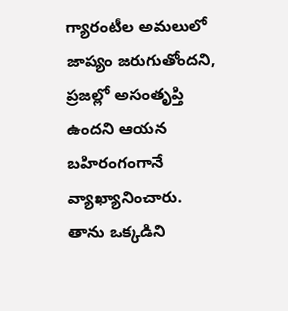గ్యారంటీల అమలులో జాప్యం జరుగుతోందని, ప్రజల్లో అసంతృప్తి ఉందని ఆయన బహిరంగంగానే వ్యాఖ్యానించారు.
తాను ఒక్కడిని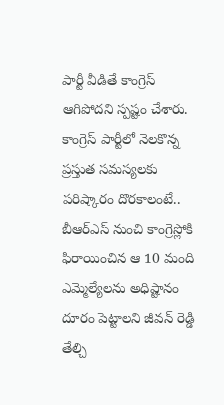పార్టీ వీడితే కాంగ్రెస్ ఆగిపోదని స్పష్టం చేశారు.
కాంగ్రెస్ పార్టీలో నెలకొన్న ప్రస్తుత సమస్యలకు పరిష్కారం దొరకాలంటే.. బీఆర్ఎస్ నుంచి కాంగ్రెస్లోకి ఫిరాయించిన ఆ 10 మంది ఎమ్మెల్యేలను అధిష్టానం దూరం పెట్టాలని జీవన్ రెడ్డి తేల్చి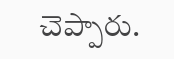చెప్పారు.